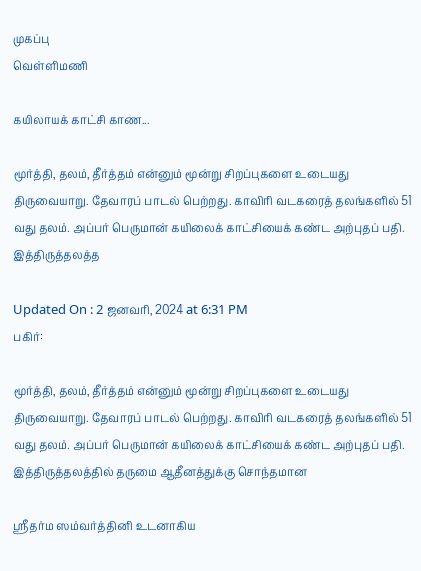முகப்பு
வெள்ளிமணி

கயிலாயக் காட்சி காண...

மூர்த்தி, தலம், தீர்த்தம் என்னும் மூன்று சிறப்புகளை உடையது திருவையாறு. தேவாரப் பாடல் பெற்றது. காவிரி வடகரைத் தலங்களில் 51 வது தலம். அப்பர் பெருமான் கயிலைக் காட்சியைக் கண்ட அற்புதப் பதி. இத்திருத்தலத்த

Updated On : 2 ஜனவரி, 2024 at 6:31 PM
பகிர்:

மூர்த்தி, தலம், தீர்த்தம் என்னும் மூன்று சிறப்புகளை உடையது திருவையாறு. தேவாரப் பாடல் பெற்றது. காவிரி வடகரைத் தலங்களில் 51 வது தலம். அப்பர் பெருமான் கயிலைக் காட்சியைக் கண்ட அற்புதப் பதி. இத்திருத்தலத்தில் தருமை ஆதீனத்துக்கு சொந்தமான

ஸ்ரீதர்ம ஸம்வர்த்தினி உடனாகிய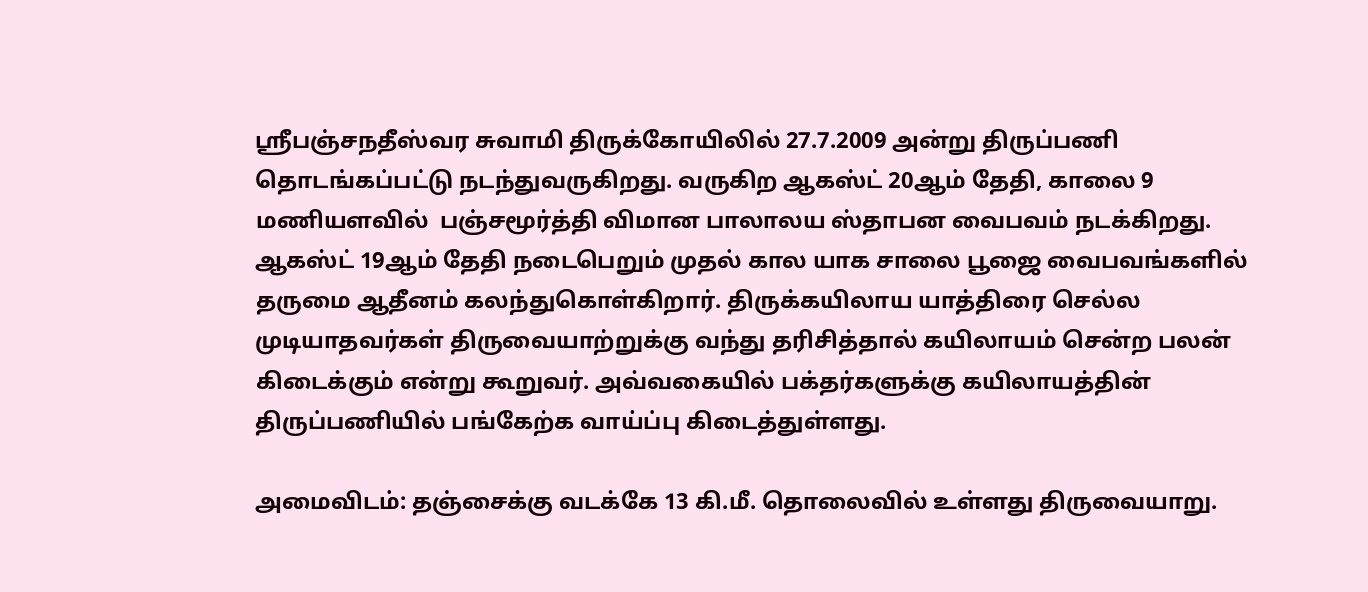ஸ்ரீபஞ்சநதீஸ்வர சுவாமி திருக்கோயிலில் 27.7.2009 அன்று திருப்பணி தொடங்கப்பட்டு நடந்துவருகிறது. வருகிற ஆகஸ்ட் 20ஆம் தேதி, காலை 9 மணியளவில்  பஞ்சமூர்த்தி விமான பாலாலய ஸ்தாபன வைபவம் நடக்கிறது. ஆகஸ்ட் 19ஆம் தேதி நடைபெறும் முதல் கால யாக சாலை பூஜை வைபவங்களில் தருமை ஆதீனம் கலந்துகொள்கிறார். திருக்கயிலாய யாத்திரை செல்ல முடியாதவர்கள் திருவையாற்றுக்கு வந்து தரிசித்தால் கயிலாயம் சென்ற பலன் கிடைக்கும் என்று கூறுவர். அவ்வகையில் பக்தர்களுக்கு கயிலாயத்தின் திருப்பணியில் பங்கேற்க வாய்ப்பு கிடைத்துள்ளது.

அமைவிடம்: தஞ்சைக்கு வடக்கே 13 கி.மீ. தொலைவில் உள்ளது திருவையாறு.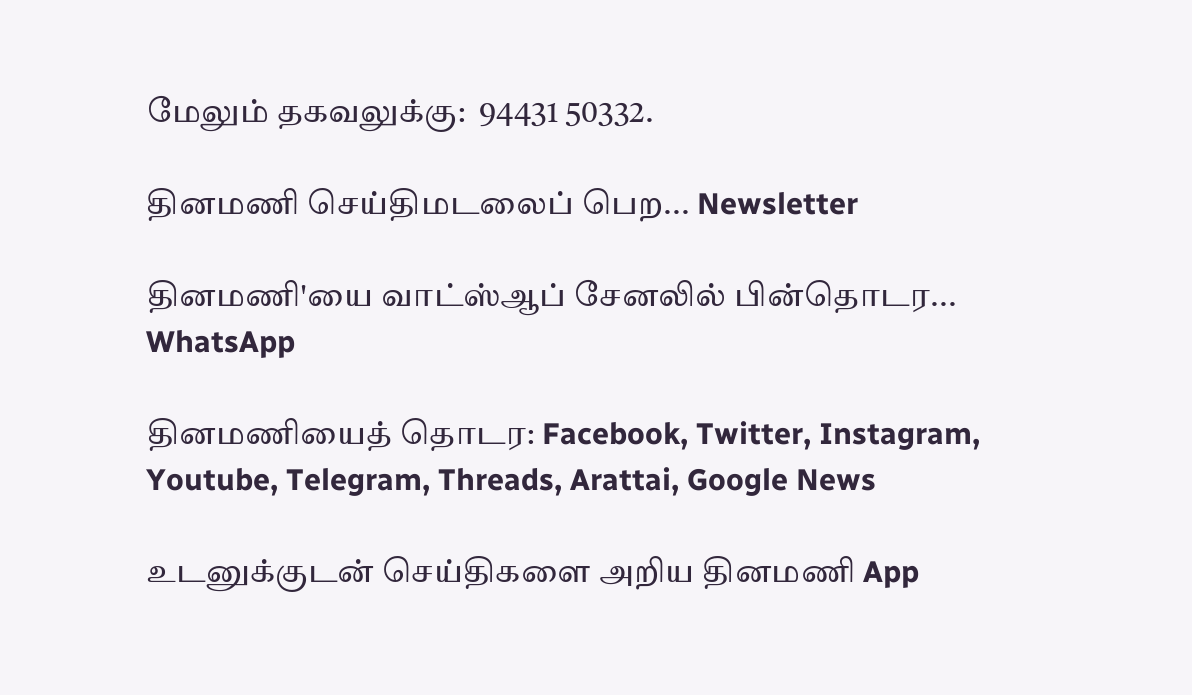மேலும் தகவலுக்கு:  94431 50332.

தினமணி செய்திமடலைப் பெற... Newsletter

தினமணி'யை வாட்ஸ்ஆப் சேனலில் பின்தொடர... WhatsApp

தினமணியைத் தொடர: Facebook, Twitter, Instagram, Youtube, Telegram, Threads, Arattai, Google News

உடனுக்குடன் செய்திகளை அறிய தினமணி App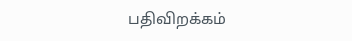பதிவிறக்கம்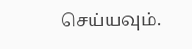செய்யவும்.